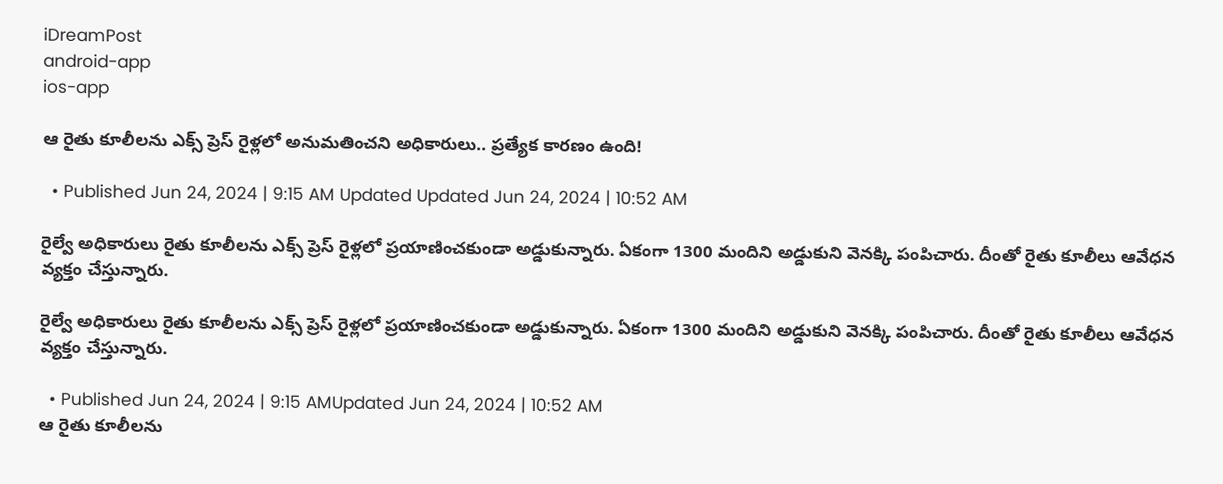iDreamPost
android-app
ios-app

ఆ రైతు కూలీలను ఎక్స్ ప్రెస్ రైళ్లలో అనుమతించని అధికారులు.. ప్రత్యేక కారణం ఉంది!

  • Published Jun 24, 2024 | 9:15 AM Updated Updated Jun 24, 2024 | 10:52 AM

రైల్వే అధికారులు రైతు కూలీలను ఎక్స్ ప్రెస్ రైళ్లలో ప్రయాణించకుండా అడ్డుకున్నారు. ఏకంగా 1300 మందిని అడ్డుకుని వెనక్కి పంపిచారు. దీంతో రైతు కూలీలు ఆవేధన వ్యక్తం చేస్తున్నారు.

రైల్వే అధికారులు రైతు కూలీలను ఎక్స్ ప్రెస్ రైళ్లలో ప్రయాణించకుండా అడ్డుకున్నారు. ఏకంగా 1300 మందిని అడ్డుకుని వెనక్కి పంపిచారు. దీంతో రైతు కూలీలు ఆవేధన వ్యక్తం చేస్తున్నారు.

  • Published Jun 24, 2024 | 9:15 AMUpdated Jun 24, 2024 | 10:52 AM
ఆ రైతు కూలీలను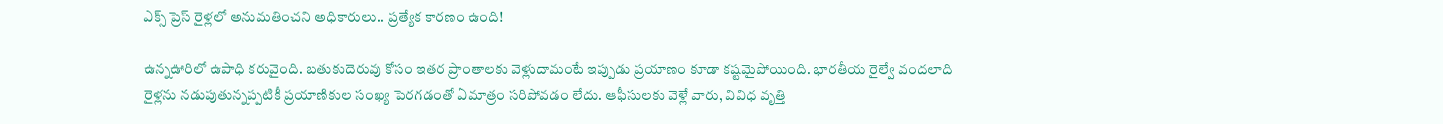ఎక్స్ ప్రెస్ రైళ్లలో అనుమతించని అధికారులు.. ప్రత్యేక కారణం ఉంది!

ఉన్నఊరిలో ఉపాధి కరువైంది. బతుకుదెరువు కోసం ఇతర ప్రాంతాలకు వెళ్లుదామంటే ఇప్పుడు ప్రయాణం కూడా కష్టమైపోయింది. భారతీయ రైల్వే వందలాది రైళ్లను నడుపుతున్నప్పటికీ ప్రయాణికుల సంఖ్య పెరగడంతో ఏమాత్రం సరిపోవడం లేదు. ఆఫీసులకు వెళ్లే వారు, వివిధ వృత్తి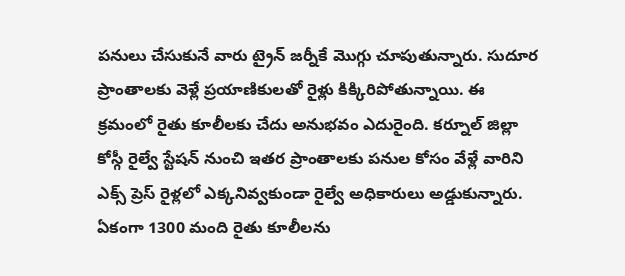పనులు చేసుకునే వారు ట్రైన్ జర్నీకే మొగ్గు చూపుతున్నారు. సుదూర ప్రాంతాలకు వెళ్లే ప్రయాణికులతో రైళ్లు కిక్కిరిపోతున్నాయి. ఈ క్రమంలో రైతు కూలీలకు చేదు అనుభవం ఎదురైంది. కర్నూల్ జిల్లా కోస్గీ రైల్వే స్టేషన్ నుంచి ఇతర ప్రాంతాలకు పనుల కోసం వేళ్లే వారిని ఎక్స్ ప్రెస్ రైళ్లలో ఎక్కనివ్వకుండా రైల్వే అధికారులు అడ్డుకున్నారు. ఏకంగా 1300 మంది రైతు కూలీలను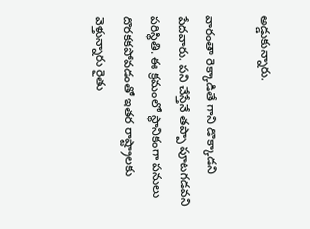అడ్డుకున్నారు.

వారంతా రెక్కాడితే గాని డొక్కాడని పేదవారు. పని చేస్తేనే తప్పా పూటగడవని పరిస్థితి. ఈ క్రమంలో స్థానికంగా పనులు దొరకకపోవడంతో ఇతర రాష్ట్రాలకు వెళ్తున్నారు రైతు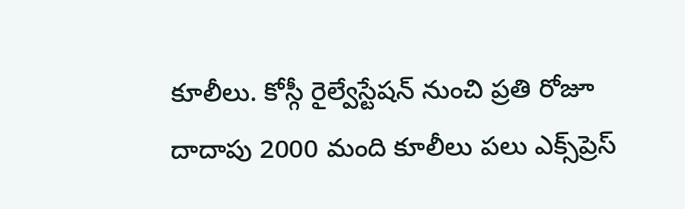కూలీలు. కోస్గీ రైల్వేస్టేషన్‌ నుంచి ప్రతి రోజూ దాదాపు 2000 మంది కూలీలు పలు ఎక్స్‌ప్రెస్‌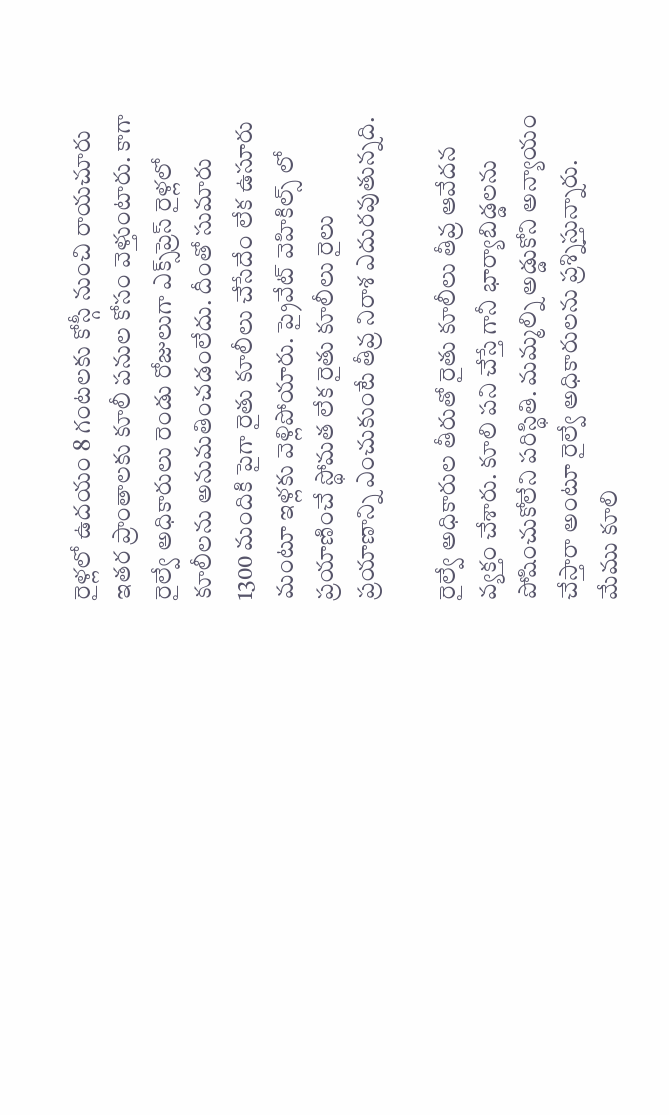రైళ్లలో ఉదయం 8 గంటలకు కోస్గీ నుంచి రాయచూరు ఇతర ప్రాంతాలకు కూలీ పనుల కోసం వెళ్తుంటారు. కాగా రైల్వే అధికారులు రెండు రోజులుగా ఎక్స్‌ప్రెస్‌ రైళ్లలో కూలీలను అనుమతించడంలేదు. దీంతో సుమారు 1300 మందికి పైగా రైతు కూలీలు చేసేదేం లేక ఉసూరు మంటూ ఇళ్లకు వెళ్లిపోయారు. ప్రైవేట్ వెహికిల్స్ లో ప్రయాణించే స్థోమత లేక రైతు కూలీలు రైలు ప్రయాణాన్ని ఎంచుకుంటే తీవ్ర నిరాశ ఎదురవుతున్నది.

రైల్వే అధికారుల తీరుతో రైతు కూలీలు తీవ్ర ఆవేదన వ్యక్తం చేశారు. కూలి పని చేస్తే గానీ భార్యాబిడ్డలను పోషించుకోలేని పరిస్థితి. మమ్మల్ని అడ్డుకోని అన్యాయం చేస్తారా అంటూ రైల్వే అధికారులను ప్రశ్నిస్తున్నారు. మేము కూలి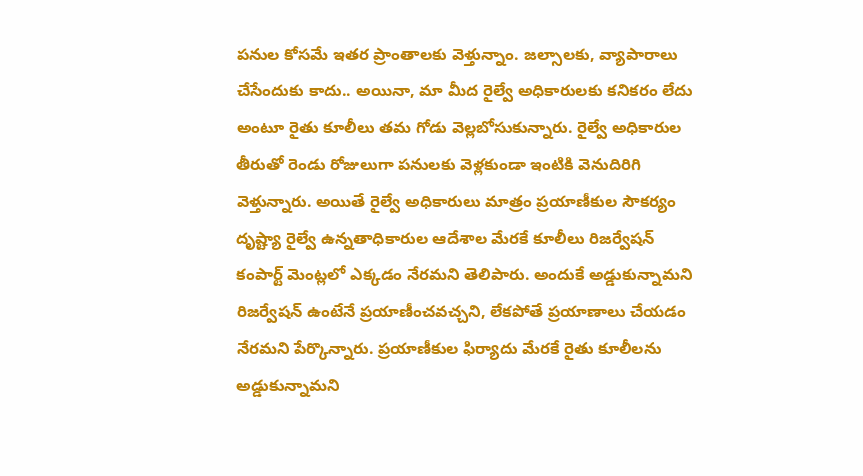పనుల కోసమే ఇతర ప్రాంతాలకు వెళ్తున్నాం. జల్సాలకు, వ్యాపారాలు చేసేందుకు కాదు.. అయినా, మా మీద రైల్వే అధికారులకు కనికరం లేదు అంటూ రైతు కూలీలు తమ గోడు వెల్లబోసుకున్నారు. రైల్వే అధికారుల తీరుతో రెండు రోజులుగా పనులకు వెళ్లకుండా ఇంటికి వెనుదిరిగి వెళ్తున్నారు. అయితే రైల్వే అధికారులు మాత్రం ప్రయాణీకుల సౌకర్యం దృష్ట్యా రైల్వే ఉన్నతాధికారుల ఆదేశాల మేరకే కూలీలు రిజర్వేషన్ కంపార్ట్ మెంట్లలో ఎక్కడం నేరమని తెలిపారు. అందుకే అడ్డుకున్నామని రిజర్వేషన్‌ ఉంటేనే ప్రయాణీంచవచ్చని, లేకపోతే ప్రయాణాలు చేయడం నేరమని పేర్కొన్నారు. ప్రయాణీకుల ఫిర్యాదు మేరకే రైతు కూలీలను అడ్డుకున్నామని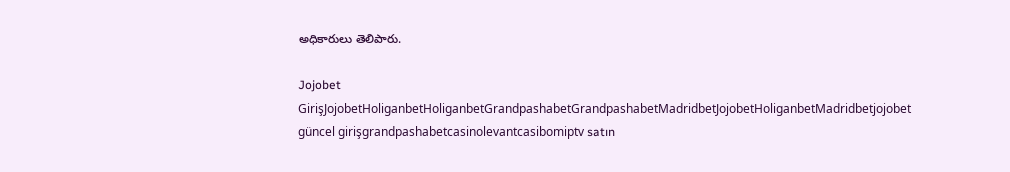అధికారులు తెలిపారు.

Jojobet GirişJojobetHoliganbetHoliganbetGrandpashabetGrandpashabetMadridbetJojobetHoliganbetMadridbetjojobet güncel girişgrandpashabetcasinolevantcasibomiptv satın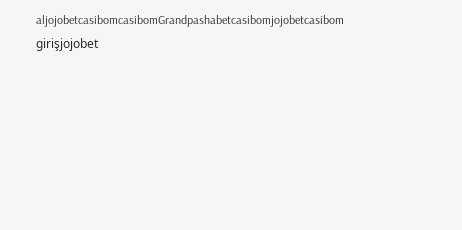aljojobetcasibomcasibomGrandpashabetcasibomjojobetcasibom girişjojobet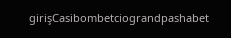girişCasibombetciograndpashabet